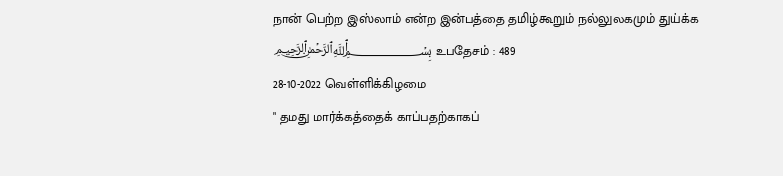நான் பெற்ற இஸ்லாம் என்ற இன்பத்தை தமிழ்கூறும் நல்லுலகமும் துய்க்க
﷽ உபதேசம் : 489
28-10-2022 வெள்ளிக்கிழமை
" தமது மார்க்கத்தைக் காப்பதற்காகப்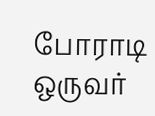போராடி ஒருவர்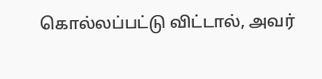கொல்லப்பட்டு விட்டால், அவர்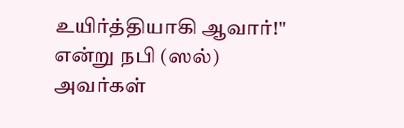உயிர்த்தியாகி ஆவார்!" என்று நபி (ஸல்) அவர்கள்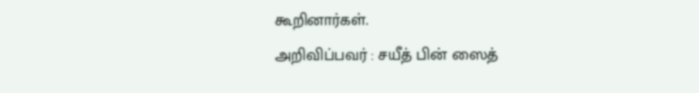கூறினார்கள்.
அறிவிப்பவர் : சயீத் பின் ஸைத்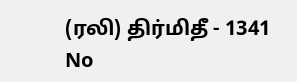(ரலி) திர்மிதீ - 1341
No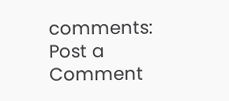comments:
Post a Comment